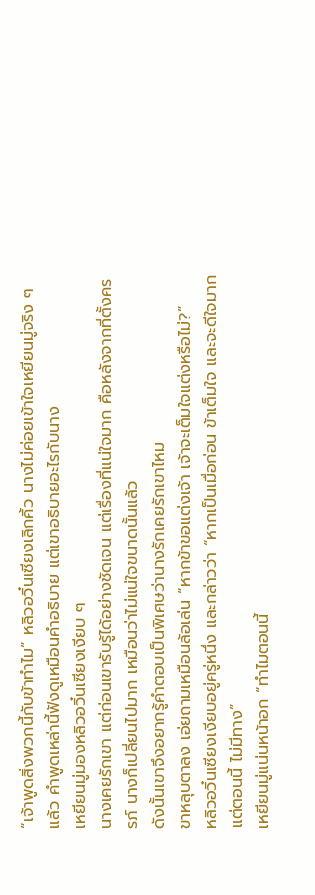“เจ้าพูดสิ่งพวกนี้กับข้าทำไม” หลิวอวิ๋นเซียงเลิกคิ้ว นางไม่ค่อยเข้าใจเหยียนมู่จริง ๆ แล้ว คำพูดเหล่านี้ฟังดูเหมือนคำอธิบาย แต่เขาอธิบายอะไรกับนาง
เหยียนมู่มองหลิวอวิ๋นเซียงเงียบ ๆ
นางเคยรักเขา แต่ก่อนเขารับรู้ได้อย่างชัดเจน แต่เรื่องที่แน่ใจมาก คือหลังจากที่ตั้งครรภ์ นางก็เปลี่ยนไปมาก เหมือนว่าไม่แน่ใจขนาดนั้นแล้ว
ดังนั้นเขาจึงอยากรู้คำตอบเป็นพิเศษว่านางรักเคยรักเขาไหม
ขาหลุบตาลง เอ่ยถามเหมือนล้อเล่น “หากข้าขอแต่งเจ้า เจ้าจะเต็มใจแต่งหรือไม่?”
หลิวอวิ๋นเซียงเงียบอยู่ครู่หนึ่ง และกล่าวว่า “หากเป็นเมื่อก่อน ข้าเต็มใจ และจะดีใจมาก แต่ตอนนี้ ไม่มีทาง”
เหยียนมู่แน่นหน้าอก “ทำไมตอนนี้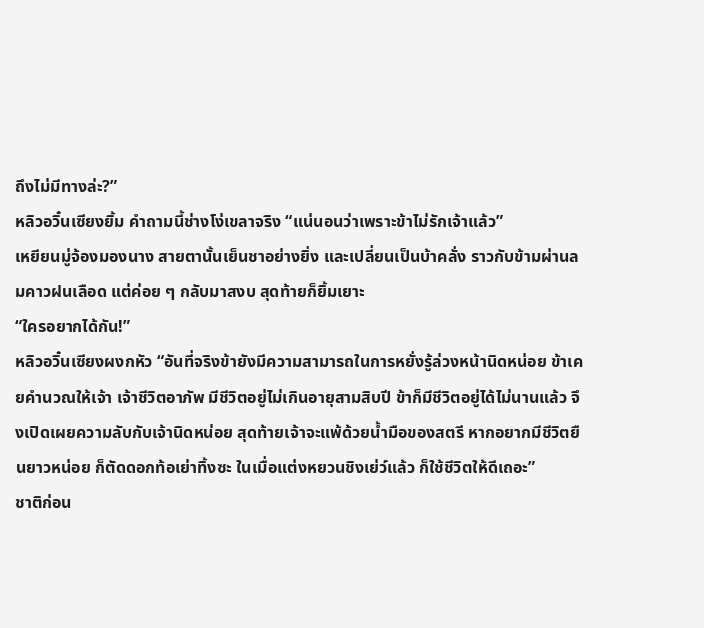ถึงไม่มีทางล่ะ?”
หลิวอวิ๋นเซียงยิ้ม คำถามนี้ช่างโง่เขลาจริง “แน่นอนว่าเพราะข้าไม่รักเจ้าแล้ว”
เหยียนมู่จ้องมองนาง สายตานั้นเย็นชาอย่างยิ่ง และเปลี่ยนเป็นบ้าคลั่ง ราวกับข้ามผ่านลมคาวฝนเลือด แต่ค่อย ๆ กลับมาสงบ สุดท้ายก็ยิ้มเยาะ
“ใครอยากได้กัน!”
หลิวอวิ๋นเซียงผงกหัว “อันที่จริงข้ายังมีความสามารถในการหยั่งรู้ล่วงหน้านิดหน่อย ข้าเคยคำนวณให้เจ้า เจ้าชีวิตอาภัพ มีชีวิตอยู่ไม่เกินอายุสามสิบปี ข้าก็มีชีวิตอยู่ได้ไม่นานแล้ว จึงเปิดเผยความลับกับเจ้านิดหน่อย สุดท้ายเจ้าจะแพ้ด้วยน้ำมือของสตรี หากอยากมีชีวิตยืนยาวหน่อย ก็ตัดดอกท้อเย่าทิ้งซะ ในเมื่อแต่งหยวนชิงเย่ว์แล้ว ก็ใช้ชีวิตให้ดีเถอะ”
ชาติก่อน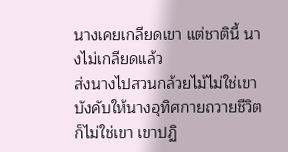นางเคยเกลียดเขา แต่ชาตินี้ นางไม่เกลียดแล้ว
ส่งนางไปสวนกล้วยไม้ไม่ใช่เขา บังคับให้นางอุทิศกายถวายชีวิตก็ไม่ใช่เขา เขาปฏิ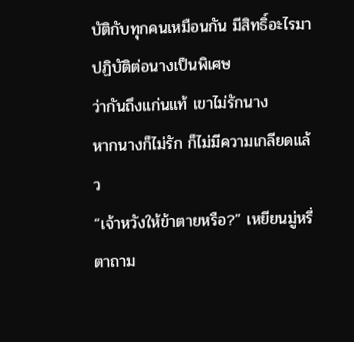บัติกับทุกคนเหมือนกัน มีสิทธิ์อะไรมาปฏิบัติต่อนางเป็นพิเศษ
ว่ากันถึงแก่นแท้ เขาไม่รักนาง
หากนางก็ไม่รัก ก็ไม่มีความเกลียดแล้ว
“เจ้าหวังให้ข้าตายหรือ?” เหยียนมู่หรี่ตาถาม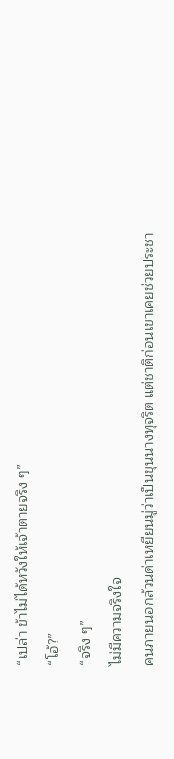“เปล่า ข้าไม่ได้หวังให้เจ้าตายจริง ๆ”
“โอ้?”
“จริง ๆ”
ไม่มีความจริงใจ
คนภายนอกล้วนด่าเหยียนมู่ว่าเป็นขุนนางทุจริต แต่ชาติก่อนเขาเคยช่วยประชา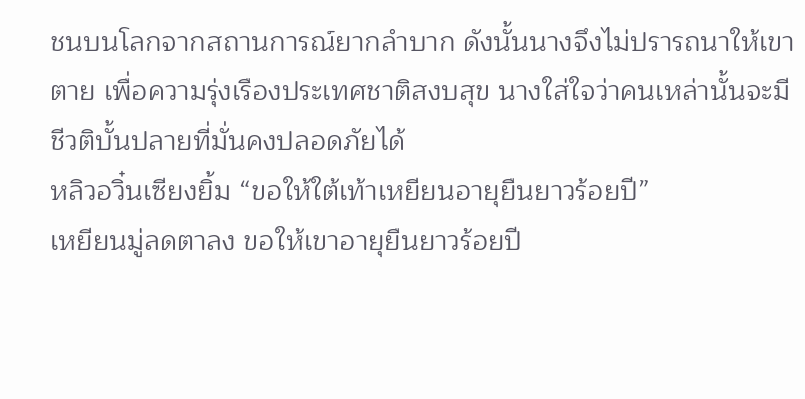ชนบนโลกจากสถานการณ์ยากลำบาก ดังนั้นนางจึงไม่ปรารถนาให้เขาตาย เพื่อความรุ่งเรืองประเทศชาติสงบสุข นางใส่ใจว่าคนเหล่านั้นจะมีชีวติบั้นปลายที่มั่นคงปลอดภัยได้
หลิวอวิ๋นเซียงยิ้ม “ขอให้ใต้เท้าเหยียนอายุยืนยาวร้อยปี”
เหยียนมู่ลดตาลง ขอให้เขาอายุยืนยาวร้อยปี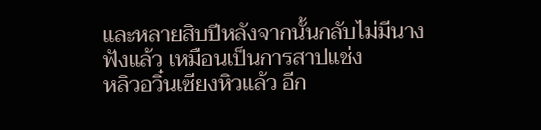และหลายสิบปีหลังจากนั้นกลับไม่มีนาง
ฟังแล้ว เหมือนเป็นการสาปแช่ง
หลิวอวิ๋นเซียงหิวแล้ว อีก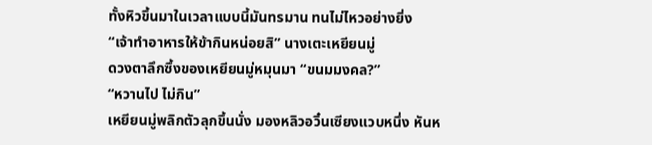ทั้งหิวขึ้นมาในเวลาแบบนี้มันทรมาน ทนไม่ไหวอย่างยิ่ง
“เจ้าทำอาหารให้ข้ากินหน่อยสิ” นางเตะเหยียนมู่
ดวงตาลึกซึ้งของเหยียนมู่หมุนมา “ขนมมงคล?”
“หวานไป ไม่กิน”
เหยียนมู่พลิกตัวลุกขึ้นนั่ง มองหลิวอวิ๋นเซียงแวบหนึ่ง หันห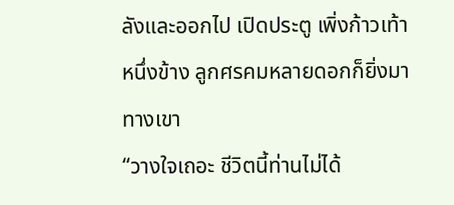ลังและออกไป เปิดประตู เพิ่งก้าวเท้าหนึ่งข้าง ลูกศรคมหลายดอกก็ยิ่งมาทางเขา
“วางใจเถอะ ชีวิตนี้ท่านไม่ได้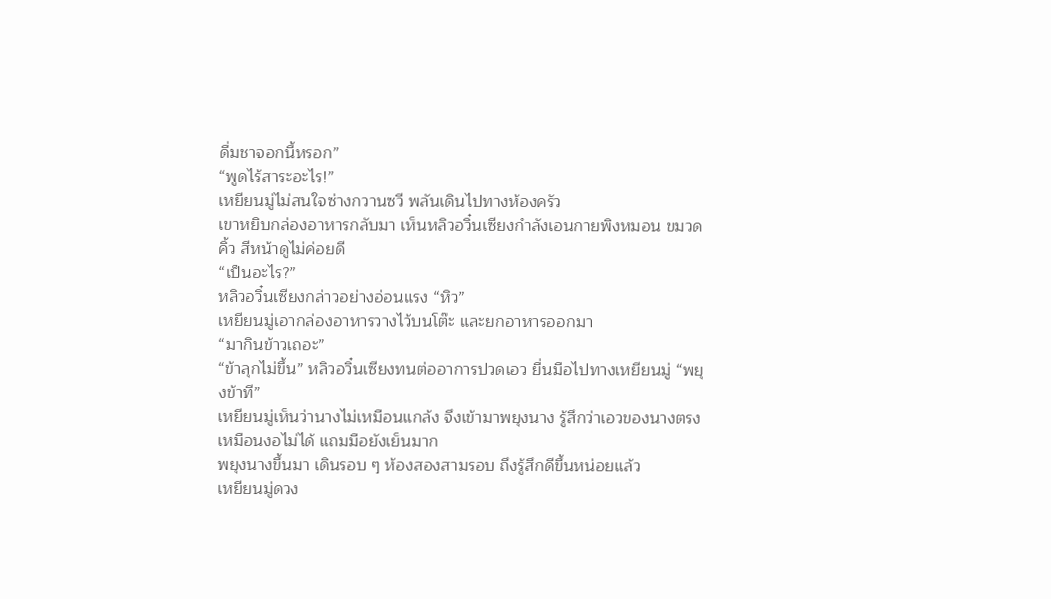ดื่มชาจอกนี้หรอก”
“พูดไร้สาระอะไร!”
เหยียนมู่ไม่สนใจซ่างกวานซวี พลันเดินไปทางห้องครัว
เขาหยิบกล่องอาหารกลับมา เห็นหลิวอวิ๋นเซียงกำลังเอนกายพิงหมอน ขมวดคิ้ว สีหน้าดูไม่ค่อยดี
“เป็นอะไร?”
หลิวอวิ๋นเซียงกล่าวอย่างอ่อนแรง “หิว”
เหยียนมู่เอากล่องอาหารวางไว้บนโต๊ะ และยกอาหารออกมา
“มากินข้าวเถอะ”
“ข้าลุกไม่ขึ้น” หลิวอวิ๋นเซียงทนต่ออาการปวดเอว ยื่นมือไปทางเหยียนมู่ “พยุงข้าที”
เหยียนมู่เห็นว่านางไม่เหมือนแกล้ง จึงเข้ามาพยุงนาง รู้สึกว่าเอวของนางตรง เหมือนงอไม่ได้ แถมมือยังเย็นมาก
พยุงนางขึ้นมา เดินรอบ ๆ ห้องสองสามรอบ ถึงรู้สึกดีขึ้นหน่อยแล้ว
เหยียนมู่ดวง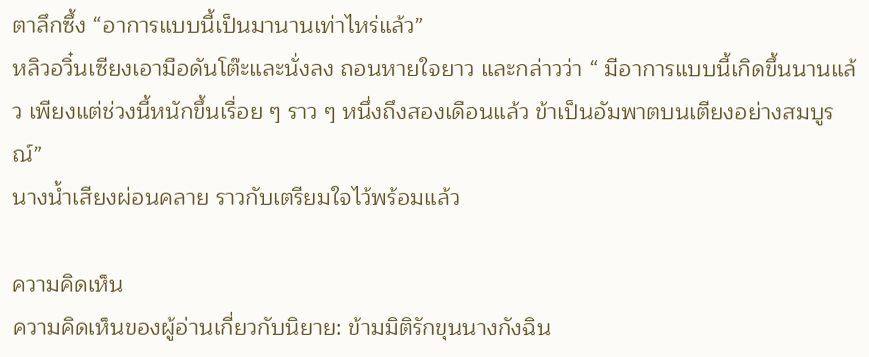ตาลึกซึ้ง “อาการแบบนี้เป็นมานานเท่าไหร่แล้ว”
หลิวอวิ๋นเซียงเอามือดันโต๊ะและนั่งลง ถอนหายใจยาว และกล่าวว่า “ มีอาการแบบนี้เกิดขึ้นนานแล้ว เพียงแต่ช่วงนี้หนักขึ้นเรื่อย ๆ ราว ๆ หนึ่งถึงสองเดือนแล้ว ข้าเป็นอัมพาตบนเตียงอย่างสมบูรณ์”
นางน้ำเสียงผ่อนคลาย ราวกับเตรียมใจไว้พร้อมแล้ว

ความคิดเห็น
ความคิดเห็นของผู้อ่านเกี่ยวกับนิยาย: ข้ามมิติรักขุนนางกังฉิน